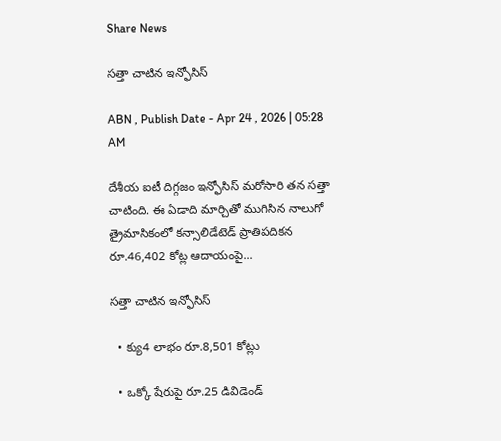Share News

సత్తా చాటిన ఇన్ఫోసిస్‌

ABN , Publish Date - Apr 24 , 2026 | 05:28 AM

దేశీయ ఐటీ దిగ్గజం ఇన్ఫోసిస్‌ మరోసారి తన సత్తా చాటింది. ఈ ఏడాది మార్చితో ముగిసిన నాలుగో త్రైమాసికంలో కన్సాలిడేటెడ్‌ ప్రాతిపదికన రూ.46,402 కోట్ల ఆదాయంపై...

సత్తా చాటిన ఇన్ఫోసిస్‌

  • క్యు4 లాభం రూ.8,501 కోట్లు

  • ఒక్కో షేరుపై రూ.25 డివిడెండ్‌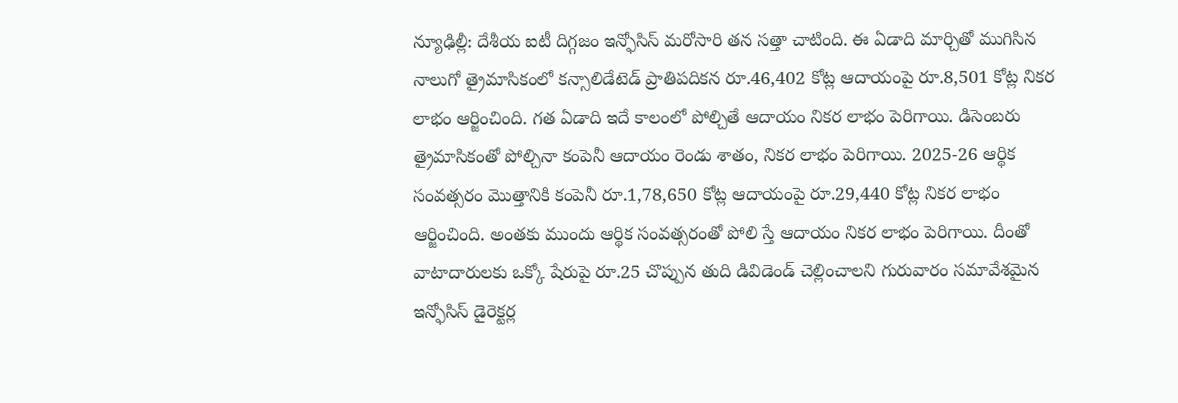న్యూఢిల్లీ: దేశీయ ఐటీ దిగ్గజం ఇన్ఫోసిస్‌ మరోసారి తన సత్తా చాటింది. ఈ ఏడాది మార్చితో ముగిసిన నాలుగో త్రైమాసికంలో కన్సాలిడేటెడ్‌ ప్రాతిపదికన రూ.46,402 కోట్ల ఆదాయంపై రూ.8,501 కోట్ల నికర లాభం ఆర్జించింది. గత ఏడాది ఇదే కాలంలో పోల్చితే ఆదాయం నికర లాభం పెరిగాయి. డిసెంబరు త్రైమాసికంతో పోల్చినా కంపెనీ ఆదాయం రెండు శాతం, నికర లాభం పెరిగాయి. 2025-26 ఆర్థిక సంవత్సరం మొత్తానికి కంపెనీ రూ.1,78,650 కోట్ల ఆదాయంపై రూ.29,440 కోట్ల నికర లాభం ఆర్జించింది. అంతకు ముందు ఆర్థిక సంవత్సరంతో పోలి స్తే ఆదాయం నికర లాభం పెరిగాయి. దీంతో వాటాదారులకు ఒక్కో షేరుపై రూ.25 చొప్పున తుది డివిడెండ్‌ చెల్లించాలని గురువారం సమావేశమైన ఇన్ఫోసిస్‌ డైరెక్టర్ల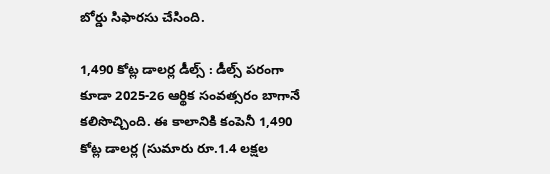బోర్డు సిఫారసు చేసింది.

1,490 కోట్ల డాలర్ల డీల్స్‌ : డీల్స్‌ పరంగా కూడా 2025-26 ఆర్థిక సంవత్సరం బాగానే కలిసొచ్చింది. ఈ కాలానికి కంపెనీ 1,490 కోట్ల డాలర్ల (సుమారు రూ.1.4 లక్షల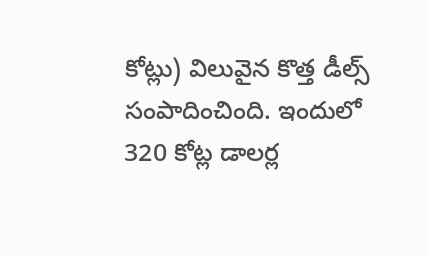కోట్లు) విలువైన కొత్త డీల్స్‌ సంపాదించింది. ఇందులో 320 కోట్ల డాలర్ల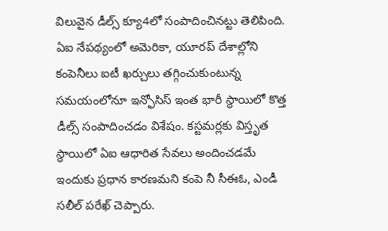విలువైన డీల్స్‌ క్యూ4లో సంపాదించినట్టు తెలిపింది. ఏఐ నేపథ్యంలో అమెరికా, యూరప్‌ దేశాల్లోని కంపెనీలు ఐటీ ఖర్చులు తగ్గించుకుంటున్న సమయంలోనూ ఇన్ఫోసిస్‌ ఇంత భారీ స్థాయిలో కొత్త డీల్స్‌ సంపాదించడం విశేషం. కస్టమర్లకు విస్తృత స్థాయిలో ఏఐ ఆధారిత సేవలు అందించడమే ఇందుకు ప్రధాన కారణమని కంపె నీ సీఈఓ, ఎండీ సలీల్‌ పరేఖ్‌ చెప్పారు.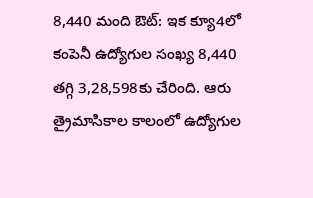8,440 మంది ఔట్‌: ఇక క్యూ4లో కంపెనీ ఉద్యోగుల సంఖ్య 8,440 తగ్గి 3,28,598కు చేరింది. ఆరు త్రైమాసికాల కాలంలో ఉద్యోగుల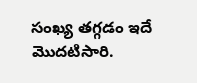సంఖ్య తగ్గడం ఇదే మొదటిసారి.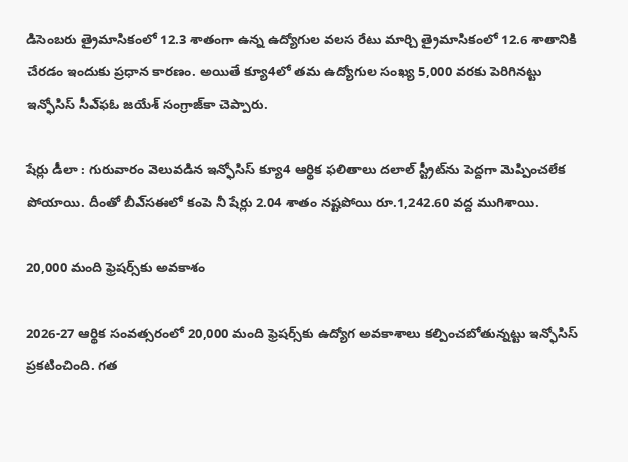డిసెంబరు త్రైమాసికంలో 12.3 శాతంగా ఉన్న ఉద్యోగుల వలస రేటు మార్చి త్రైమాసికంలో 12.6 శాతానికి చేరడం ఇందుకు ప్రధాన కారణం. అయితే క్యూ4లో తమ ఉద్యోగుల సంఖ్య 5,000 వరకు పెరిగినట్టు ఇన్ఫోసిస్‌ సీఎ్‌ఫఓ జయేశ్‌ సంగ్రాజ్‌కా చెప్పారు.

షేర్లు డీలా : గురువారం వెలువడిన ఇన్ఫోసిస్‌ క్యూ4 ఆర్థిక ఫలితాలు దలాల్‌ స్ట్రీట్‌ను పెద్దగా మెప్పించలేక పోయాయి. దీంతో బీఎ్‌సఈలో కంపె నీ షేర్లు 2.04 శాతం నష్టపోయి రూ.1,242.60 వద్ద ముగిశాయి.

20,000 మంది ఫ్రెషర్స్‌కు అవకాశం

2026-27 ఆర్థిక సంవత్సరంలో 20,000 మంది ఫ్రెషర్స్‌కు ఉద్యోగ అవకాశాలు కల్పించబోతున్నట్టు ఇన్ఫోసిస్‌ ప్రకటించింది. గత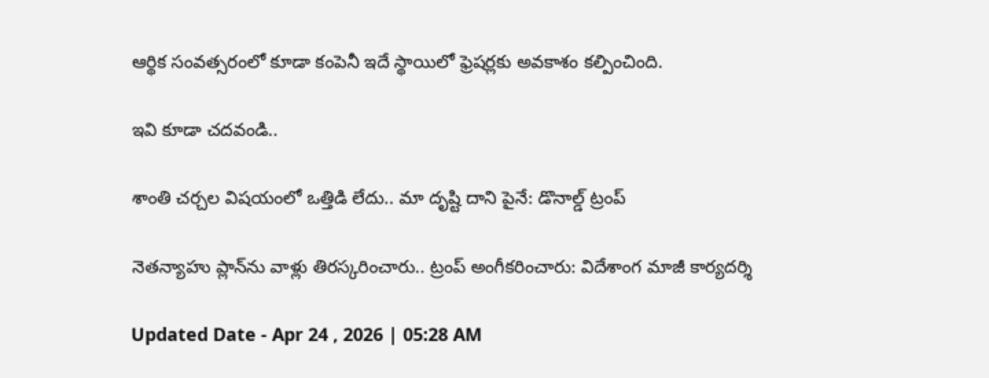ఆర్థిక సంవత్సరంలో కూడా కంపెనీ ఇదే స్థాయిలో ఫ్రెషర్లకు అవకాశం కల్పించింది.

ఇవి కూడా చదవండి..

శాంతి చర్చల విషయంలో ఒత్తిడి లేదు.. మా దృష్టి దాని పైనే: డొనాల్డ్ ట్రంప్

నెతన్యాహు ప్లాన్‌ను వాళ్లు తిరస్కరించారు.. ట్రంప్ అంగీకరించారు: విదేశాంగ మాజీ కార్యదర్శి

Updated Date - Apr 24 , 2026 | 05:28 AM